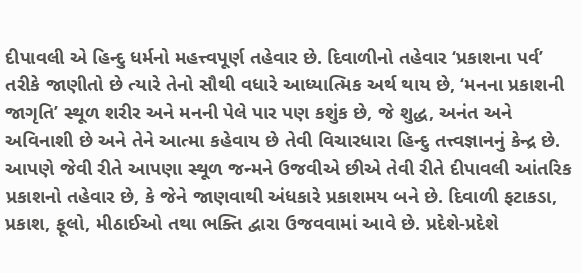દીપાવલી એ હિન્દુ ધર્મનો મહત્ત્વપૂર્ણ તહેવાર છે. દિવાળીનો તહેવાર ‘પ્રકાશના પર્વ’ તરીકે જાણીતો છે ત્યારે તેનો સૌથી વધારે આધ્યાત્મિક અર્થ થાય છે, ‘મનના પ્રકાશની જાગૃતિ’ સ્થૂળ શરીર અને મનની પેલે પાર પણ કશુંક છે, જે શુદ્ધ, અનંત અને અવિનાશી છે અને તેને આત્મા કહેવાય છે તેવી વિચારધારા હિન્દુ તત્ત્વજ્ઞાનનું કેન્દ્ર છે. આપણે જેવી રીતે આપણા સ્થૂળ જન્મને ઉજવીએ છીએ તેવી રીતે દીપાવલી આંતરિક પ્રકાશનો તહેવાર છે, કે જેને જાણવાથી અંધકારે પ્રકાશમય બને છે. દિવાળી ફટાકડા, પ્રકાશ, ફૂલો, મીઠાઈઓ તથા ભક્તિ દ્વારા ઉજવવામાં આવે છે. પ્રદેશે-પ્રદેશે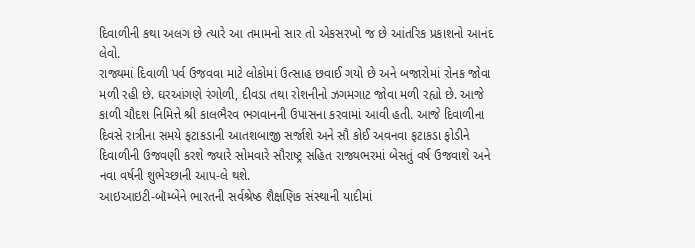દિવાળીની કથા અલગ છે ત્યારે આ તમામનો સાર તો એકસરખો જ છે આંતરિક પ્રકાશનો આનંદ લેવો.
રાજ્યમાં દિવાળી પર્વ ઉજવવા માટે લોકોમાં ઉત્સાહ છવાઈ ગયો છે અને બજારોમાં રોનક જોવા મળી રહી છે. ઘરઆંગણે રંગોળી, દીવડા તથા રોશનીનો ઝગમગાટ જોવા મળી રહ્યો છે. આજે કાળી ચૌદશ નિમિત્તે શ્રી કાલભૈરવ ભગવાનની ઉપાસના કરવામાં આવી હતી. આજે દિવાળીના દિવસે રાત્રીના સમયે ફટાકડાની આતશબાજી સર્જાશે અને સૌ કોઈ અવનવા ફટાકડા ફોડીને દિવાળીની ઉજવણી કરશે જ્યારે સોમવારે સૌરાષ્ટ્ર સહિત રાજ્યભરમાં બેસતું વર્ષ ઉજવાશે અને નવા વર્ષની શુભેચ્છાની આપ-લે થશે.
આઇઆઇટી-બૉમ્બેને ભારતની સર્વશ્રેષ્ઠ શૈક્ષણિક સંસ્થાની યાદીમાં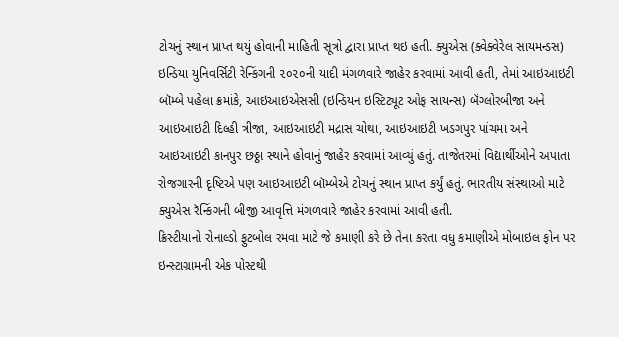ટોચનું સ્થાન પ્રાપ્ત થયું હોવાની માહિતી સૂત્રો દ્વારા પ્રાપ્ત થઇ હતી. ક્યુએસ (ક્વેક્વેરેલ સાયમન્ડસ) ઇન્ડિયા યુનિવર્સિટી રેન્કિંગની ૨૦૨૦ની યાદી મંગળવારે જાહેર કરવામાં આવી હતી, તેમાં આઇઆઇટી બૉમ્બે પહેલા ક્રમાંકે, આઇઆઇએસસી (ઇન્ડિયન ઇસ્ટિટ્યૂટ ઓફ સાયન્સ) બૅંગ્લોરબીજા અને આઇઆઇટી દિલ્હી ત્રીજા, આઇઆઇટી મદ્રાસ ચોથા, આઇઆઇટી ખડગપુર પાંચમા અને આઇઆઇટી કાનપુર છઠ્ઠા સ્થાને હોવાનું જાહેર કરવામાં આવ્યું હતું. તાજેતરમાં વિદ્યાર્થીઓને અપાતા રોજગારની દૃષ્ટિએ પણ આઇઆઇટી બૉમ્બેએ ટોચનું સ્થાન પ્રાપ્ત કર્યું હતું. ભારતીય સંસ્થાઓ માટે ક્યુએસ રૅન્કિંગની બીજી આવૃત્તિ મંગળવારે જાહેર કરવામાં આવી હતી.
ક્રિસ્ટીયાનો રોનાલ્ડો ફુટબોલ રમવા માટે જે કમાણી કરે છે તેના કરતા વધુ કમાણીએ મોબાઇલ ફોન પર ઇન્સ્ટાગ્રામની એક પોસ્ટથી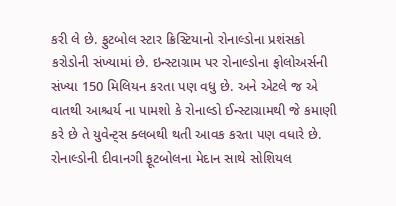કરી લે છે. ફુટબોલ સ્ટાર ક્રિસ્ટિયાનો રોનાલ્ડોના પ્રશંસકો કરોડોની સંખ્યામાં છે. ઇન્સ્ટાગ્રામ પર રોનાલ્ડોના ફોલોઅર્સની સંખ્યા 150 મિલિયન કરતા પણ વધુ છે. અને એટલે જ એ વાતથી આશ્ચર્ય ના પામશો કે રોનાલ્ડો ઈન્સ્ટાગ્રામથી જે કમાણી કરે છે તે યુવેન્ટ્સ ક્લબથી થતી આવક કરતા પણ વધારે છે.
રોનાલ્ડોની દીવાનગી ફૂટબોલના મેદાન સાથે સોશિયલ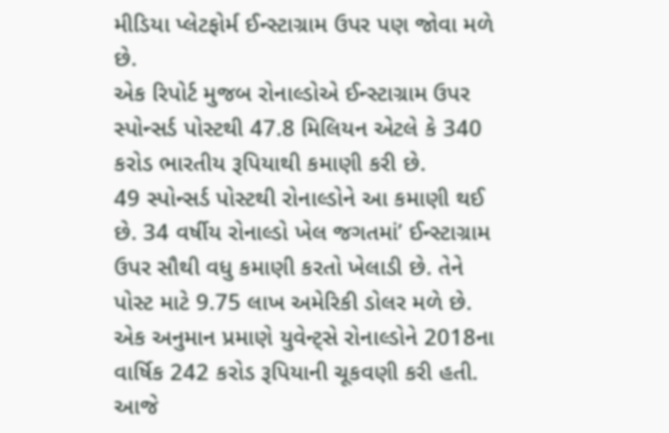મીડિયા પ્લેટફોર્મ ઈન્સ્ટાગ્રામ ઉપર પણ જોવા મળે છે.
એક રિપોર્ટ મુજબ રોનાલ્ડોએ ઈન્સ્ટાગ્રામ ઉપર સ્પોન્સર્ડ પોસ્ટથી 47.8 મિલિયન એટલે કે 340 કરોડ ભારતીય રૂપિયાથી કમાણી કરી છે.
49 સ્પોન્સર્ડ પોસ્ટથી રોનાલ્ડોને આ કમાણી થઈ છે. 34 વર્ષીય રોનાલ્ડો ખેલ જગતમાં’ ઈન્સ્ટાગ્રામ ઉપર સૌથી વધુ કમાણી કરતો ખેલાડી છે. તેને પોસ્ટ માટે 9.75 લાખ અમેરિકી ડોલર મળે છે. એક અનુમાન પ્રમાણે યુવેન્ટ્સે રોનાલ્ડોને 2018ના વાર્ષિક 242 કરોડ રૂપિયાની ચૂકવણી કરી હતી.
આજે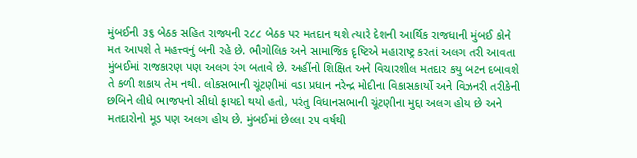મુંબઈની ૩૬ બેઠક સહિત રાજ્યની ૨૮૮ બેઠક પર મતદાન થશે ત્યારે દેશની આર્થિક રાજધાની મુંબઈ કોને મત આપશે તે મહત્ત્વનું બની રહે છે. ભૌગોલિક અને સામાજિક દૃષ્ટિએ મહારાષ્ટ્ર કરતાં અલગ તરી આવતા મુંબઈમાં રાજકારણ પણ અલગ રંગ બતાવે છે. અહીંનો શિક્ષિત અને વિચારશીલ મતદાર કયુ બટન દબાવશે તે કળી શકાય તેમ નથી. લોકસભાની ચૂંટણીમાં વડા પ્રધાન નરેન્દ્ર મોદીના વિકાસકાર્યો અને વિઝનરી તરીકેની છબિને લીધે ભાજપનો સીધો ફાયદો થયો હતો, પરંતુ વિધાનસભાની ચૂંટણીના મુદ્દા અલગ હોય છે અને મતદારોનો મૂડ પણ અલગ હોય છે. મુંબઈમાં છેલ્લા ૨૫ વર્ષથી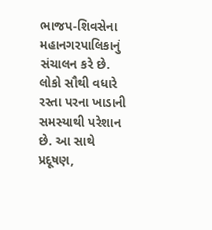ભાજપ-શિવસેના મહાનગરપાલિકાનું સંચાલન કરે છે. લોકો સૌથી વધારે રસ્તા પરના ખાડાની સમસ્યાથી પરેશાન છે. આ સાથે પ્રદૂષણ,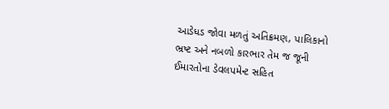આડેધડ જોવા મળતું અતિક્રમણ, પાલિકાનો ભ્રષ્ટ અને નબળો કારભાર તેમ જ જૂની ઈમારતોના ડેવલપમેન્ટ સહિત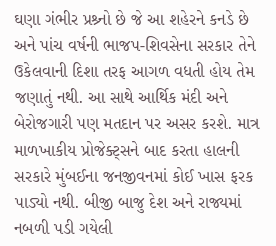ઘણા ગંભીર પ્રશ્ર્નો છે જે આ શહેરને કનડે છે અને પાંચ વર્ષની ભાજપ-શિવસેના સરકાર તેને ઉકેલવાની દિશા તરફ આગળ વધતી હોય તેમ જણાતું નથી. આ સાથે આર્થિક મંદી અને બેરોજગારી પણ મતદાન પર અસર કરશે. માત્ર માળખાકીય પ્રોજેક્ટ્સને બાદ કરતા હાલની સરકારે મુંબઈના જનજીવનમાં કોઈ ખાસ ફરક પાડ્યો નથી. બીજી બાજુ દેશ અને રાજ્યમાં નબળી પડી ગયેલી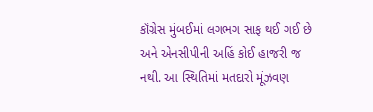કૉંગ્રેસ મુંબઈમાં લગભગ સાફ થઈ ગઈ છે અને એનસીપીની અહિં કોઈ હાજરી જ નથી. આ સ્થિતિમાં મતદારો મૂંઝવણ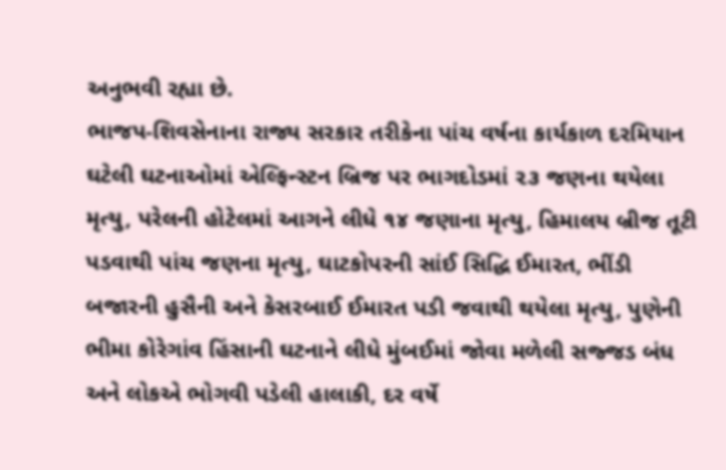અનુભવી રહ્યા છે.
ભાજપ-શિવસેનાના રાજ્ય સરકાર તરીકેના પાંચ વર્ષના કાર્યકાળ દરમિયાન ઘટેલી ઘટનાઓમાં એલ્ફિન્સ્ટન બ્રિજ પર ભાગદોડમાં ૨૩ જણના થયેલા મૃત્યુ, પરેલની હોટેલમાં આગને લીધે ૧૪ જણાના મૃત્યુ, હિમાલય બ્રીજ તૂટી પડવાથી પાંચ જણના મૃત્યુ, ઘાટકોપરની સાંઈ સિદ્ધિ ઈમારત, ભીંડી બજારની હુસૈની અને કેસરબાઈ ઈમારત પડી જવાથી થયેલા મૃત્યુ, પુણેની ભીમા કોરેગાંવ હિંસાની ઘટનાને લીધે મુંબઈમાં જોવા મળેલી સજ્જડ બંધ અને લોકએ ભોગવી પડેલી હાલાકી, દર વર્ષે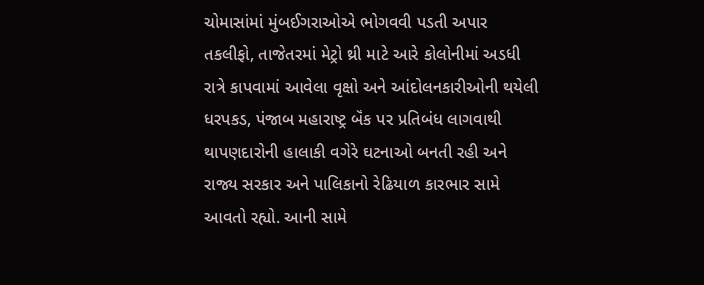ચોમાસાંમાં મુંબઈગરાઓએ ભોગવવી પડતી અપાર તકલીફો, તાજેતરમાં મેટ્રો થ્રી માટે આરે કોલોનીમાં અડધી રાત્રે કાપવામાં આવેલા વૃક્ષો અને આંદોલનકારીઓની થયેલી ધરપકડ, પંજાબ મહારાષ્ટ્ર બૅંક પર પ્રતિબંધ લાગવાથી થાપણદારોની હાલાકી વગેરે ઘટનાઓ બનતી રહી અને રાજ્ય સરકાર અને પાલિકાનો રેઢિયાળ કારભાર સામે આવતો રહ્યો. આની સામે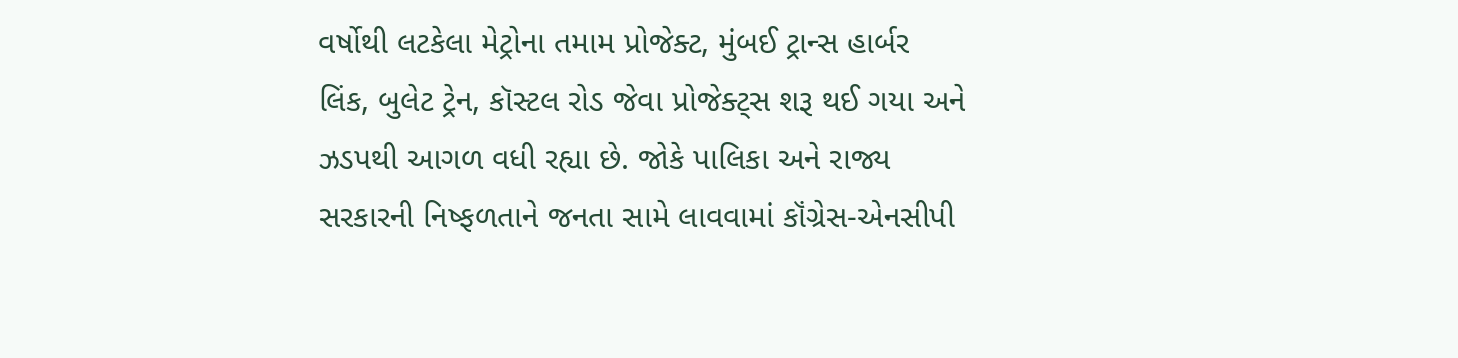વર્ષોથી લટકેલા મેટ્રોના તમામ પ્રોજેક્ટ, મુંબઈ ટ્રાન્સ હાર્બર લિંક, બુલેટ ટ્રેન, કૉસ્ટલ રોડ જેવા પ્રોજેક્ટ્સ શરૂ થઈ ગયા અને ઝડપથી આગળ વધી રહ્યા છે. જોકે પાલિકા અને રાજ્ય સરકારની નિષ્ફળતાને જનતા સામે લાવવામાં કૉંગ્રેસ-એનસીપી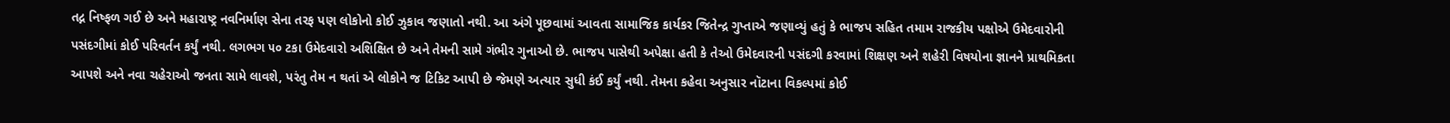તદ્ન નિષ્ફળ ગઈ છે અને મહારાષ્ટ્ર નવનિર્માણ સેના તરફ પણ લોકોનો કોઈ ઝુકાવ જણાતો નથી. આ અંગે પૂછવામાં આવતા સામાજિક કાર્યકર જિતેન્દ્ર ગુપ્તાએ જણાવ્યું હતું કે ભાજપ સહિત તમામ રાજકીય પક્ષોએ ઉમેદવારોની પસંદગીમાં કોઈ પરિવર્તન કર્યું નથી. લગભગ ૫૦ ટકા ઉમેદવારો અશિક્ષિત છે અને તેમની સામે ગંભીર ગુનાઓ છે. ભાજપ પાસેથી અપેક્ષા હતી કે તેઓ ઉમેદવારની પસંદગી કરવામાં શિક્ષણ અને શહેરી વિષયોના જ્ઞાનને પ્રાથમિકતા આપશે અને નવા ચહેરાઓ જનતા સામે લાવશે, પરંતુ તેમ ન થતાં એ લોકોને જ ટિકિટ આપી છે જેમણે અત્યાર સુધી કંઈ કર્યું નથી. તેમના કહેવા અનુસાર નૉટાના વિકલ્પમાં કોઈ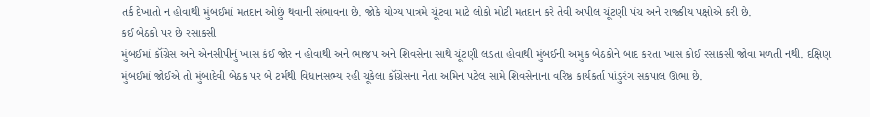તર્ક દેખાતો ન હોવાથી મુંબઈમાં મતદાન ઓછું થવાની સંભાવના છે. જોકે યોગ્ય પાત્રમે ચૂંટવા માટે લોકો મોટી મતદાન કરે તેવી અપીલ ચૂંટણી પંચ અને રાજ્કીય પક્ષોએ કરી છે.
કઈ બેઠકો પર છે રસાકસી
મુંબઈમાં કૉંગ્રેસ અને એનસીપીનું ખાસ કંઈ જોર ન હોવાથી અને ભાજપ અને શિવસેના સાથે ચૂંટણી લડતા હોવાથી મુંબઈની અમુક બેઠકોને બાદ કરતા ખાસ કોઈ રસાકસી જોવા મળતી નથી. દક્ષિણ મુંબઈમાં જોઈએ તો મુંબાદેવી બેઠક પર બે ટર્મથી વિધાનસભ્ય રહી ચૂકેલા કૉંગ્રેસના નેતા અમિન પટેલ સામે શિવસેનાના વરિષ્ઠ કાર્યકર્તા પાંડુરંગ સકપાલ ઊભા છે.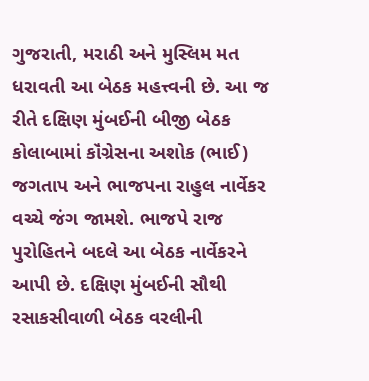ગુજરાતી, મરાઠી અને મુસ્લિમ મત ધરાવતી આ બેઠક મહત્ત્વની છે. આ જ રીતે દક્ષિણ મુંબઈની બીજી બેઠક કોલાબામાં કૉંગ્રેસના અશોક (ભાઈ) જગતાપ અને ભાજપના રાહુલ નાર્વેકર વચ્ચે જંગ જામશે. ભાજપે રાજ પુરોહિતને બદલે આ બેઠક નાર્વેકરને આપી છે. દક્ષિણ મુંબઈની સૌથી રસાકસીવાળી બેઠક વરલીની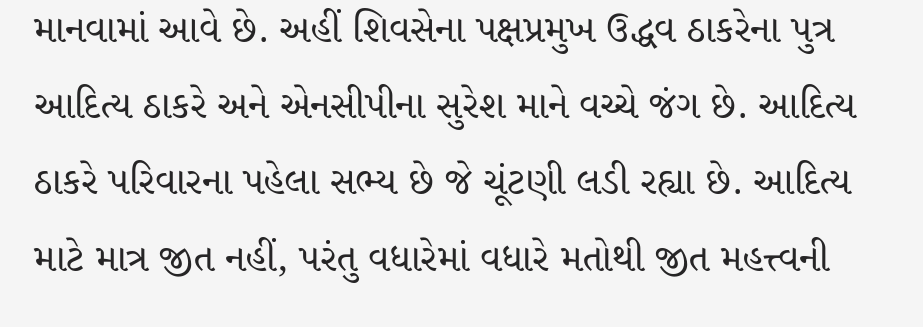માનવામાં આવે છે. અહીં શિવસેના પક્ષપ્રમુખ ઉદ્ધવ ઠાકરેના પુત્ર આદિત્ય ઠાકરે અને એનસીપીના સુરેશ માને વચ્ચે જંગ છે. આદિત્ય ઠાકરે પરિવારના પહેલા સભ્ય છે જે ચૂંટણી લડી રહ્યા છે. આદિત્ય માટે માત્ર જીત નહીં, પરંતુ વધારેમાં વધારે મતોથી જીત મહત્ત્વની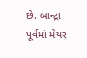છે. બાન્દ્રા પૂર્વમાં મેયર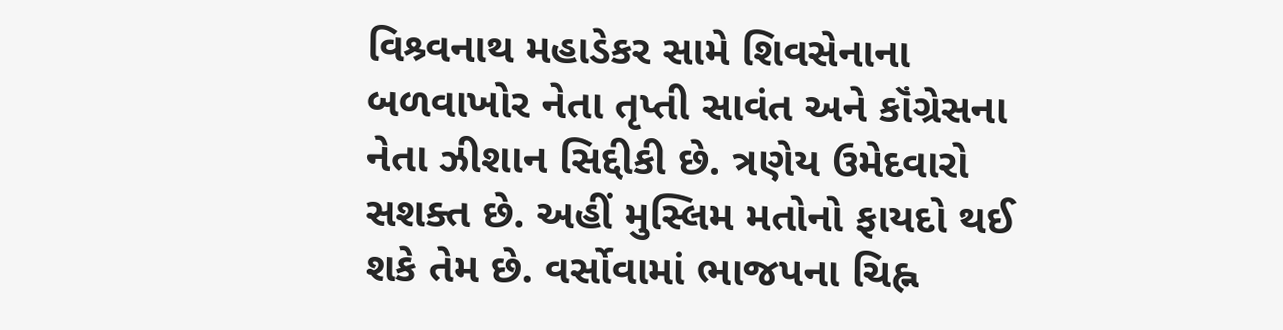વિશ્ર્વનાથ મહાડેકર સામે શિવસેનાના બળવાખોર નેતા તૃપ્તી સાવંત અને કૉંગ્રેસના નેતા ઝીશાન સિદ્દીકી છે. ત્રણેય ઉમેદવારો સશક્ત છે. અહીં મુસ્લિમ મતોનો ફાયદો થઈ શકે તેમ છે. વર્સોવામાં ભાજપના ચિહ્ન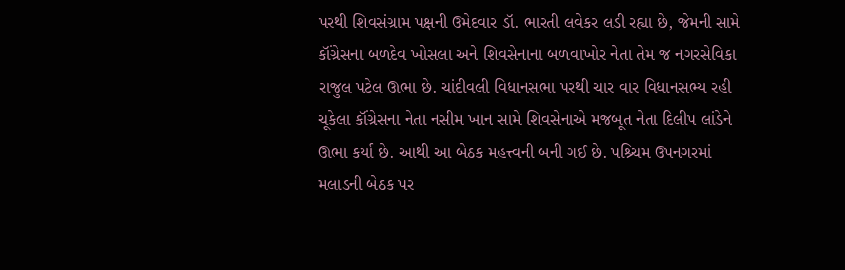પરથી શિવસંગ્રામ પક્ષની ઉમેદવાર ડૉ. ભારતી લવેકર લડી રહ્યા છે, જેમની સામે કૉંગ્રેસના બળદેવ ખોસલા અને શિવસેનાના બળવાખોર નેતા તેમ જ નગરસેવિકા રાજુલ પટેલ ઊભા છે. ચાંદીવલી વિધાનસભા પરથી ચાર વાર વિધાનસભ્ય રહી ચૂકેલા કૉંગ્રેસના નેતા નસીમ ખાન સામે શિવસેનાએ મજબૂત નેતા દિલીપ લાંડેને ઊભા કર્યા છે. આથી આ બેઠક મહત્ત્વની બની ગઈ છે. પશ્ર્ચિમ ઉપનગરમાં મલાડની બેઠક પર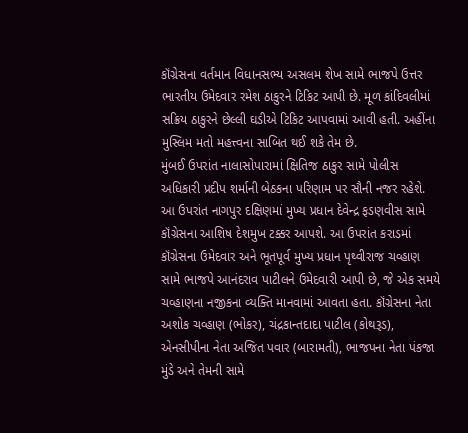કૉંગ્રેસના વર્તમાન વિધાનસભ્ય અસલમ શેખ સામે ભાજપે ઉત્તર ભારતીય ઉમેદવાર રમેશ ઠાકુરને ટિકિટ આપી છે. મૂળ કાંદિવલીમાં સક્રિય ઠાકુરને છેલ્લી ઘડીએ ટિકિટ આપવામાં આવી હતી. અહીંના મુસ્લિમ મતો મહત્ત્વના સાબિત થઈ શકે તેમ છે.
મુંબઈ ઉપરાંત નાલાસોપારામાં ક્ષિતિજ ઠાકુર સામે પોલીસ અધિકારી પ્રદીપ શર્માની બેઠકના પરિણામ પર સૌની નજર રહેશે. આ ઉપરાંત નાગપુર દક્ષિણમાં મુખ્ય પ્રધાન દેવેન્દ્ર ફડણવીસ સામે કૉંગ્રેસના આશિષ દેશમુખ ટક્કર આપશે. આ ઉપરાંત કરાડમાં કૉંગ્રેસના ઉમેદવાર અને ભૂતપૂર્વ મુખ્ય પ્રધાન પૃથ્વીરાજ ચવ્હાણ સામે ભાજપે આનંદરાવ પાટીલને ઉમેદવારી આપી છે, જે એક સમયે ચવ્હાણના નજીકના વ્યક્તિ માનવામાં આવતા હતા. કૉંગ્રેસના નેતા અશોક ચવ્હાણ (ભોકર), ચંદ્રકાન્તદાદા પાટીલ (કોથરૂડ), એનસીપીના નેતા અજિત પવાર (બારામતી), ભાજપના નેતા પંકજા મુંડે અને તેમની સામે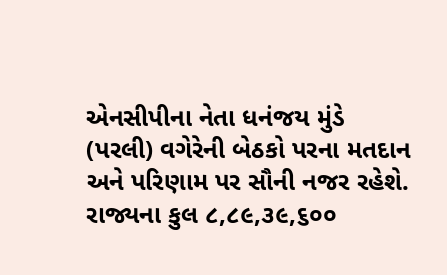એનસીપીના નેતા ધનંજય મુંડે (પરલી) વગેરેની બેઠકો પરના મતદાન અને પરિણામ પર સૌની નજર રહેશે.
રાજ્યના કુલ ૮,૮૯,૩૯,૬૦૦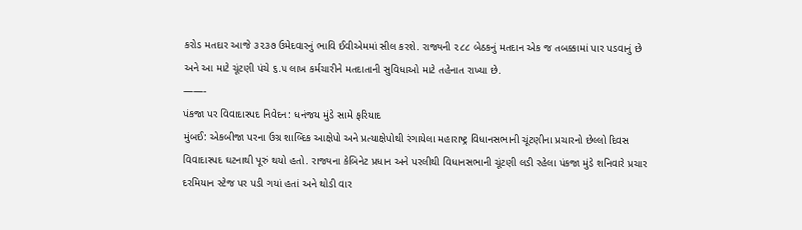કરોડ મતદાર આજે ૩૨૩૭ ઉમેદવારનું ભાવિ ઈવીએમમાં સીલ કરશે. રાજ્યની ૨૮૮ બેઠકનું મતદાન એક જ તબક્કામાં પાર પડવાનું છે અને આ માટે ચૂંટણી પંચે ૬.૫ લાખ કર્મચારીને મતદાતાની સુવિધાઓ માટે તહેનાત રાખ્યા છે.
——-
પંકજા પર વિવાદાસ્પદ નિવેદન: ધનંજય મુંડે સામે ફરિયાદ
મુંબઈ: એકબીજા પરના ઉગ્ર શાબ્દિક આક્ષેપો અને પ્રત્યાક્ષેપોથી રંગાયેલા મહારાષ્ટ્ર વિધાનસભાની ચૂંટણીના પ્રચારનો છેલ્લો દિવસ વિવાદાસ્પદ ઘટનાથી પૂરું થયો હતો. રાજ્યના કેબિનેટ પ્રધાન અને પરલીથી વિધાનસભાની ચૂંટણી લડી રહેલા પંકજા મુંડે શનિવારે પ્રચાર દરમિયાન સ્ટેજ પર પડી ગયાં હતાં અને થોડી વાર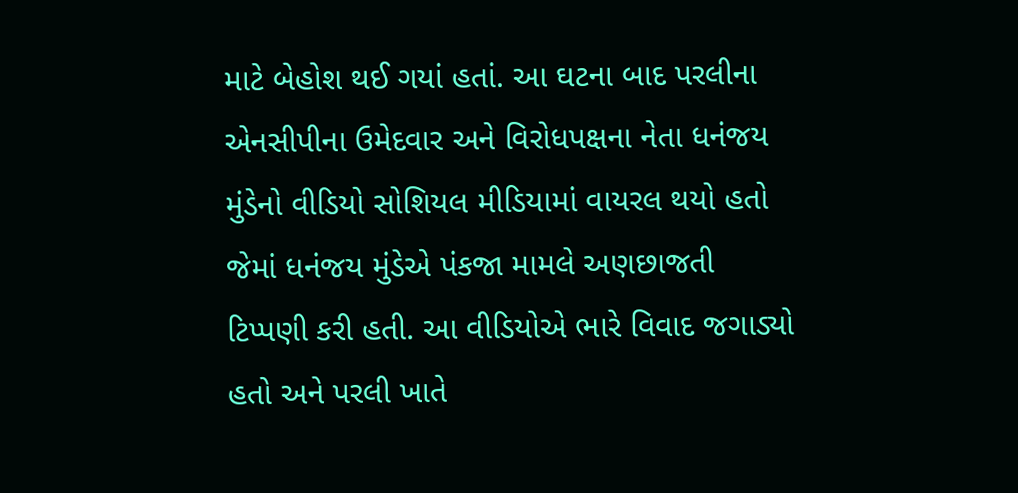માટે બેહોશ થઈ ગયાં હતાં. આ ઘટના બાદ પરલીના એનસીપીના ઉમેદવાર અને વિરોધપક્ષના નેતા ધનંજય મુંડેનો વીડિયો સોશિયલ મીડિયામાં વાયરલ થયો હતો જેમાં ધનંજય મુંડેએ પંકજા મામલે અણછાજતી ટિપ્પણી કરી હતી. આ વીડિયોએ ભારે વિવાદ જગાડ્યો હતો અને પરલી ખાતે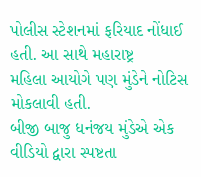પોલીસ સ્ટેશનમાં ફરિયાદ નોંધાઈ હતી. આ સાથે મહારાષ્ટ્ર
મહિલા આયોગે પણ મુંડેને નોટિસ મોકલાવી હતી.
બીજી બાજુ ધનંજય મુંડેએ એક વીડિયો દ્વારા સ્પષ્ટતા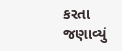કરતા જણાવ્યું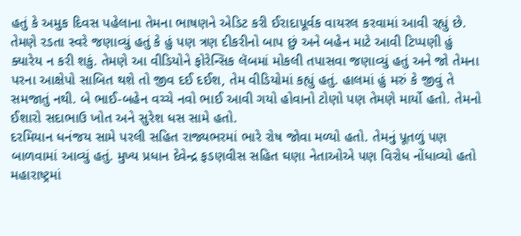હતું કે અમુક દિવસ પહેલાના તેમના ભાષણને એડિટ કરી ઈરાદાપૂર્વક વાયરલ કરવામાં આવી રહ્યું છે. તેમણે રડતા સ્વરે જણાવ્યું હતું કે હું પણ ત્રણ દીકરીનો બાપ છું અને બહેન માટે આવી ટિપ્પણી હું ક્યારેય ન કરી શકું. તેમણે આ વીડિયોને ફોરેન્સિક લૅબમાં મોકલી તપાસવા જણાવ્યું હતું અને જો તેમના પરના આક્ષેપો સાબિત થશે તો જીવ દઈ દઈશ, તેમ વીડિયોમાં કહ્યું હતું. હાલમાં હું મરું કે જીવું તે સમજાતું નથી. બે ભાઈ-બહેન વચ્ચે નવો ભાઈ આવી ગયો હોવાનો ટોણો પણ તેમણે માર્યો હતો. તેમનો ઈશારો સદાભાઉ ખોત અને સુરેશ ધસ સામે હતો.
દરમિયાન ધનંજય સામે પરલી સહિત રાજ્યભરમાં ભારે રોષ જોવા મળ્યો હતો. તેમનું પૂતળું પણ બાળવામાં આવ્યું હતું. મુખ્ય પ્રધાન દેવેન્દ્ર ફડણવીસ સહિત ઘણા નેતાઓએ પણ વિરોધ નોંધાવ્યો હતો
મહારાષ્ટ્રમાં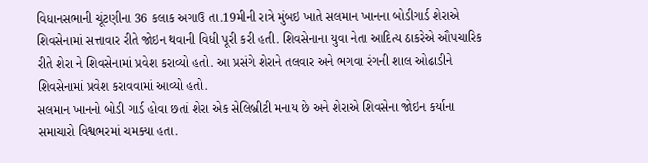વિધાનસભાની ચૂંટણીના 36 કલાક અગાઉ તા.19મીની રાત્રે મુંબઇ ખાતે સલમાન ખાનના બોડીગાર્ડ શેરાએ શિવસેનામાં સત્તાવાર રીતે જોઇન થવાની વિધી પૂરી કરી હતી. શિવસેનાના યુવા નેતા આદિત્ય ઠાકરેએ ઔપચારિક રીતે શેરા ને શિવસેનામાં પ્રવેશ કરાવ્યો હતો. આ પ્રસંગે શેરાને તલવાર અને ભગવા રંગની શાલ ઓઢાડીને શિવસેનામાં પ્રવેશ કરાવવામાં આવ્યો હતો.
સલમાન ખાનનો બોડી ગાર્ડ હોવા છતાં શેરા એક સેલિબ્રીટી મનાય છે અને શેરાએ શિવસેના જોઇન કર્યાના સમાચારો વિશ્વભરમાં ચમક્યા હતા.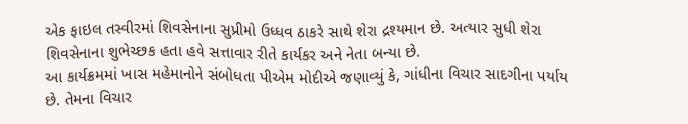એક ફાઇલ તસ્વીરમાં શિવસેનાના સુપ્રીમો ઉધ્ધવ ઠાકરે સાથે શેરા દ્રશ્યમાન છે. અત્યાર સુધી શેરા શિવસેનાના શુભેચ્છક હતા હવે સત્તાવાર રીતે કાર્યકર અને નેતા બન્યા છે.
આ કાર્યક્રમમાં ખાસ મહેમાનોને સંબોધતા પીએમ મોદીએ જણાવ્યું કે, ગાંધીના વિચાર સાદગીના પર્યાય છે. તેમના વિચાર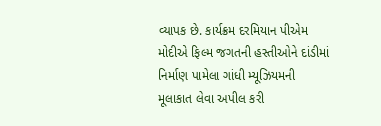વ્યાપક છે. કાર્યક્રમ દરમિયાન પીએમ મોદીએ ફિલ્મ જગતની હસ્તીઓને દાંડીમાં નિર્માણ પામેલા ગાંધી મ્યૂઝિયમની મૂલાકાત લેવા અપીલ કરી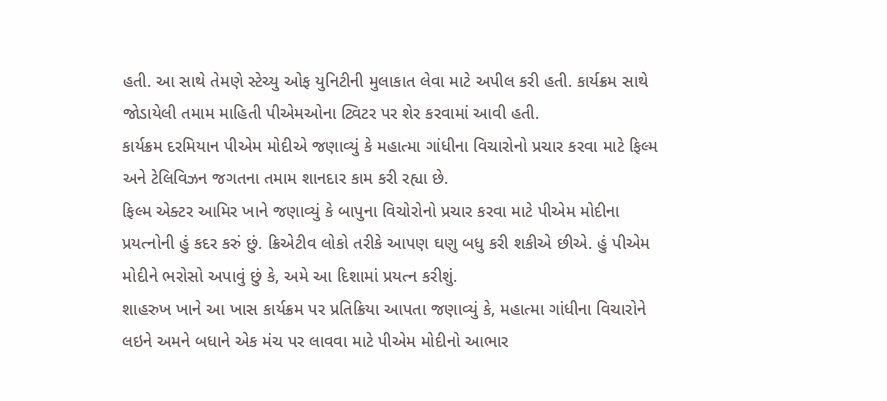હતી. આ સાથે તેમણે સ્ટેચ્યુ ઓફ યુનિટીની મુલાકાત લેવા માટે અપીલ કરી હતી. કાર્યક્રમ સાથે જોડાયેલી તમામ માહિતી પીએમઓના ટ્વિટર પર શેર કરવામાં આવી હતી.
કાર્યક્રમ દરમિયાન પીએમ મોદીએ જણાવ્યું કે મહાત્મા ગાંધીના વિચારોનો પ્રચાર કરવા માટે ફિલ્મ અને ટેલિવિઝન જગતના તમામ શાનદાર કામ કરી રહ્યા છે.
ફિલ્મ એક્ટર આમિર ખાને જણાવ્યું કે બાપુના વિચોરોનો પ્રચાર કરવા માટે પીએમ મોદીના પ્રયત્નોની હું કદર કરું છું. ક્રિએટીવ લોકો તરીકે આપણ ઘણુ બધુ કરી શકીએ છીએ. હું પીએમ મોદીને ભરોસો અપાવું છું કે, અમે આ દિશામાં પ્રયત્ન કરીશું.
શાહરુખ ખાને આ ખાસ કાર્યક્રમ પર પ્રતિક્રિયા આપતા જણાવ્યું કે, મહાત્મા ગાંધીના વિચારોને લઇને અમને બધાને એક મંચ પર લાવવા માટે પીએમ મોદીનો આભાર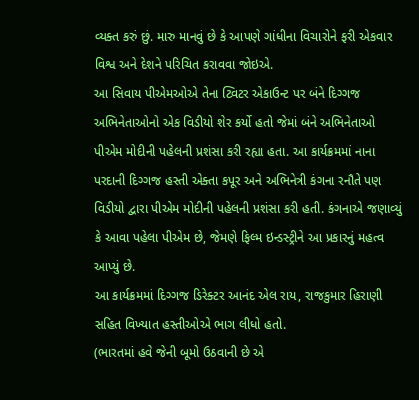વ્યક્ત કરું છું. મારુ માનવું છે કે આપણે ગાંધીના વિચારોને ફરી એકવાર વિશ્વ અને દેશને પરિચિત કરાવવા જોઇએ.
આ સિવાય પીએમઓએ તેના ટ્વિટર એકાઉન્ટ પર બંને દિગ્ગજ અભિનેતાઓનો એક વિડીયો શેર કર્યો હતો જેમાં બંને અભિનેતાઓ પીએમ મોદીની પહેલની પ્રશંસા કરી રહ્યા હતા. આ કાર્યક્રમમાં નાના પરદાની દિગ્ગજ હસ્તી એક્તા કપૂર અને અભિનેત્રી કંગના રનૌતે પણ વિડીયો દ્વારા પીએમ મોદીની પહેલની પ્રશંસા કરી હતી. કંગનાએ જણાવ્યું કે આવા પહેલા પીએમ છે, જેમણે ફિલ્મ ઇન્ડસ્ટ્રીને આ પ્રકારનું મહત્વ આપ્યું છે.
આ કાર્યક્રમમાં દિગ્ગજ ડિરેક્ટર આનંદ એલ રાય, રાજકુમાર હિરાણી સહિત વિખ્યાત હસ્તીઓએ ભાગ લીધો હતો.
(ભારતમાં હવે જેની બૂમો ઉઠવાની છે એ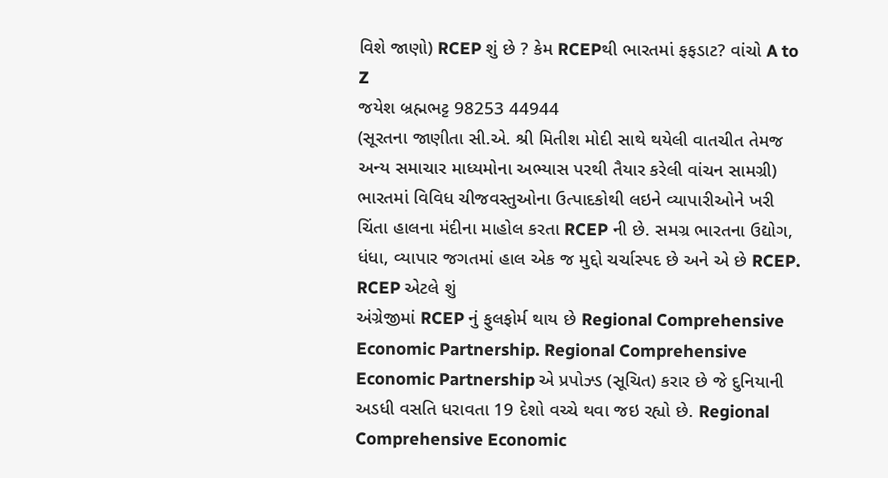વિશે જાણો) RCEP શું છે ? કેમ RCEPથી ભારતમાં ફફડાટ? વાંચો A to Z
જયેશ બ્રહ્મભટ્ટ 98253 44944
(સૂરતના જાણીતા સી.એ. શ્રી મિતીશ મોદી સાથે થયેલી વાતચીત તેમજ અન્ય સમાચાર માધ્યમોના અભ્યાસ પરથી તૈયાર કરેલી વાંચન સામગ્રી)
ભારતમાં વિવિધ ચીજવસ્તુઓના ઉત્પાદકોથી લઇને વ્યાપારીઓને ખરી ચિંતા હાલના મંદીના માહોલ કરતા RCEP ની છે. સમગ્ર ભારતના ઉદ્યોગ, ધંધા, વ્યાપાર જગતમાં હાલ એક જ મુદ્દો ચર્ચાસ્પદ છે અને એ છે RCEP.
RCEP એટલે શું
અંગ્રેજીમાં RCEP નું ફુલફોર્મ થાય છે Regional Comprehensive Economic Partnership. Regional Comprehensive Economic Partnership એ પ્રપોઝ્ડ (સૂચિત) કરાર છે જે દુનિયાની અડધી વસતિ ધરાવતા 19 દેશો વચ્ચે થવા જઇ રહ્યો છે. Regional Comprehensive Economic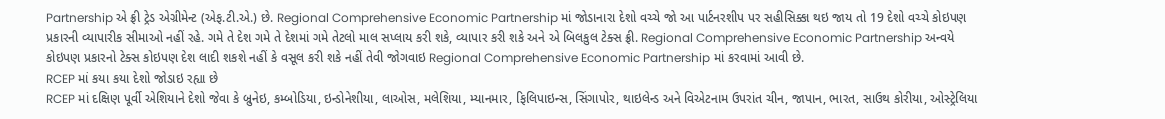Partnership એ ફ્રી ટ્રેડ એગ્રીમેન્ટ (એફ.ટી.એ.) છે. Regional Comprehensive Economic Partnership માં જોડાનારા દેશો વચ્ચે જો આ પાર્ટનરશીપ પર સહીસિક્કા થઇ જાય તો 19 દેશો વચ્ચે કોઇપણ પ્રકારની વ્યાપારીક સીમાઓ નહીં રહે. ગમે તે દેશ ગમે તે દેશમાં ગમે તેટલો માલ સપ્લાય કરી શકે, વ્યાપાર કરી શકે અને એ બિલકુલ ટેક્સ ફ્રી. Regional Comprehensive Economic Partnership અન્વયે કોઇપણ પ્રકારનો ટેક્સ કોઇપણ દેશ લાદી શકશે નહીં કે વસૂલ કરી શકે નહીં તેવી જોગવાઇ Regional Comprehensive Economic Partnership માં કરવામાં આવી છે.
RCEP માં કયા કયા દેશો જોડાઇ રહ્યા છે
RCEP માં દક્ષિણ પૂર્વી એશિયાને દેશો જેવા કે બ્રુનેઇ, કમ્બોડિયા, ઇન્ડોનેશીયા, લાઓસ, મલેશિયા, મ્યાનમાર, ફિલિપાઇન્સ, સિંગાપોર, થાઇલેન્ડ અને વિએટનામ ઉપરાંત ચીન, જાપાન, ભારત, સાઉથ કોરીયા, ઓસ્ટ્રેલિયા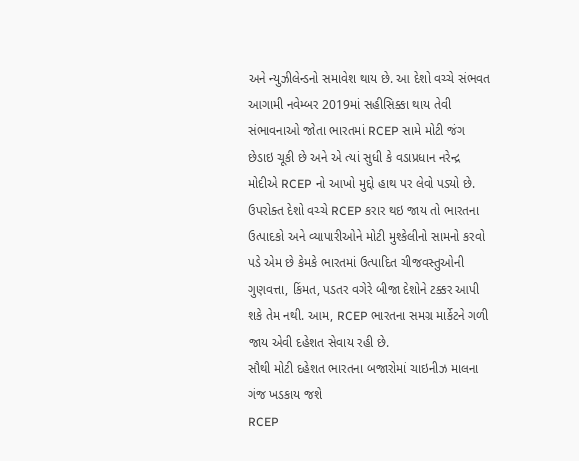અને ન્યુઝીલેન્ડનો સમાવેશ થાય છે. આ દેશો વચ્ચે સંભવત આગામી નવેમ્બર 2019માં સહીસિક્કા થાય તેવી સંભાવનાઓ જોતા ભારતમાં RCEP સામે મોટી જંગ છેડાઇ ચૂકી છે અને એ ત્યાં સુધી કે વડાપ્રધાન નરેન્દ્ર મોદીએ RCEP નો આખો મુદ્દો હાથ પર લેવો પડ્યો છે. ઉપરોક્ત દેશો વચ્ચે RCEP કરાર થઇ જાય તો ભારતના ઉત્પાદકો અને વ્યાપારીઓને મોટી મુશ્કેલીનો સામનો કરવો પડે એમ છે કેમકે ભારતમાં ઉત્પાદિત ચીજવસ્તુઓની ગુણવત્તા, કિંમત, પડતર વગેરે બીજા દેશોને ટક્કર આપી શકે તેમ નથી. આમ, RCEP ભારતના સમગ્ર માર્કેટને ગળી જાય એવી દહેશત સેવાય રહી છે.
સૌથી મોટી દહેશત ભારતના બજારોમાં ચાઇનીઝ માલના ગંજ ખડકાય જશે
RCEP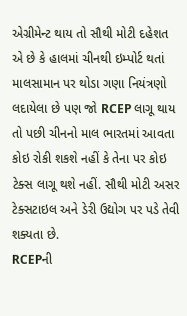એગ્રીમેન્ટ થાય તો સૌથી મોટી દહેશત એ છે કે હાલમાં ચીનથી ઇમ્પોર્ટ થતાં માલસામાન પર થોડા ગણા નિયંત્રણો લદાયેલા છે પણ જો RCEP લાગૂ થાય તો પછી ચીનનો માલ ભારતમાં આવતા કોઇ રોકી શકશે નહીં કે તેના પર કોઇ ટેક્સ લાગૂ થશે નહીં. સૌથી મોટી અસર ટેક્સટાઇલ અને ડેરી ઉદ્યોગ પર પડે તેવી શક્યતા છે.
RCEPની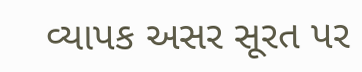વ્યાપક અસર સૂરત પર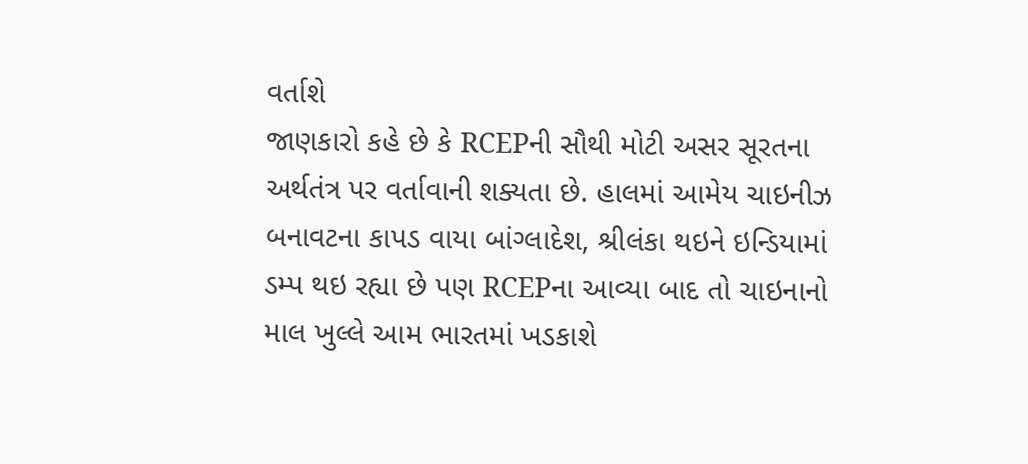વર્તાશે
જાણકારો કહે છે કે RCEPની સૌથી મોટી અસર સૂરતના અર્થતંત્ર પર વર્તાવાની શક્યતા છે. હાલમાં આમેય ચાઇનીઝ બનાવટના કાપડ વાયા બાંગ્લાદેશ, શ્રીલંકા થઇને ઇન્ડિયામાં ડમ્પ થઇ રહ્યા છે પણ RCEPના આવ્યા બાદ તો ચાઇનાનો માલ ખુલ્લે આમ ભારતમાં ખડકાશે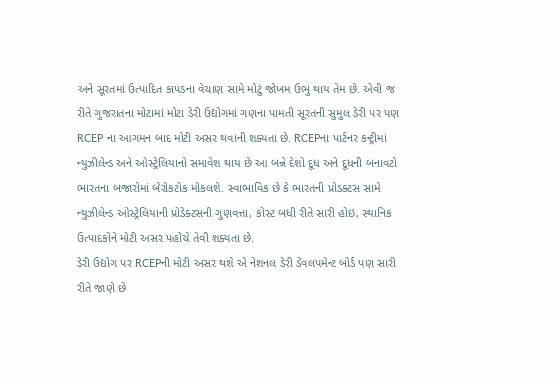અને સૂરતમાં ઉત્પાદિત કાપડના વેચાણ સામે મોટું જોખમ ઉભું થાય તેમ છે. એવી જ રીતે ગુજરાતના મોટામાં મોટા ડેરી ઉદ્યોગમાં ગણના પામતી સૂરતની સુમુલ ડેરી પર પણ RCEP ના આગમન બાદ મોટી અસર થવાની શક્યતા છે. RCEPના પાર્ટનર કન્ટ્રીમાં ન્યુઝીલેન્ડ અને ઓસ્ટ્રેલિયાનો સમાવેશ થાય છે આ બન્ને દેશો દૂધ અને દૂધની બનાવટો ભારતના બજારોમાં બેરોકટોક મોકલશે. સ્વાભાવિક છે કે ભારતની પ્રોડક્ટસ સામે ન્યુઝીલેન્ડ ઓસ્ટ્રેલિયાની પ્રોડેક્ટસની ગુણવત્તા, કોસ્ટ બધી રીતે સારી હોઇ, સ્થાનિક ઉત્પાદકોને મોટી અસર પહોંચે તેવી શક્યતા છે.
ડેરી ઉદ્યોગ પર RCEPની મોટી અસર થશે એ નેશનલ ડેરી ડેવલપમેન્ટ બોર્ડ પણ સારી રીતે જાણે છે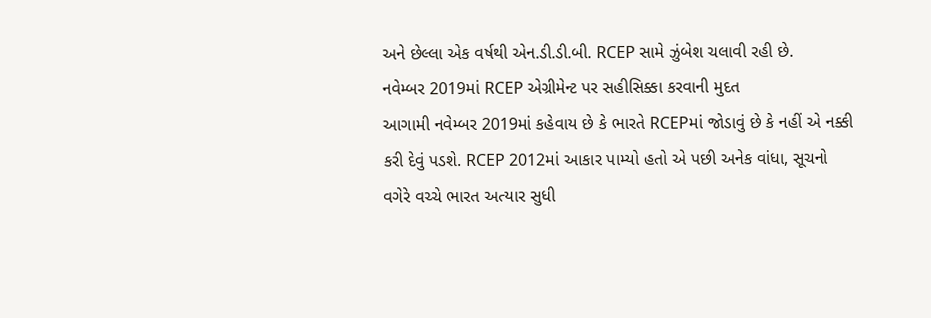અને છેલ્લા એક વર્ષથી એન.ડી.ડી.બી. RCEP સામે ઝુંબેશ ચલાવી રહી છે.
નવેમ્બર 2019માં RCEP એગ્રીમેન્ટ પર સહીસિક્કા કરવાની મુદત
આગામી નવેમ્બર 2019માં કહેવાય છે કે ભારતે RCEPમાં જોડાવું છે કે નહીં એ નક્કી કરી દેવું પડશે. RCEP 2012માં આકાર પામ્યો હતો એ પછી અનેક વાંધા, સૂચનો વગેરે વચ્ચે ભારત અત્યાર સુધી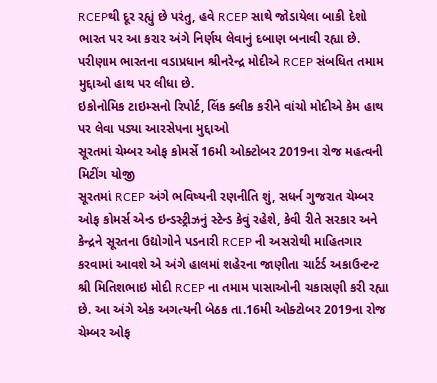RCEPથી દૂર રહ્યું છે પરંતુ, હવે RCEP સાથે જોડાયેલા બાકી દેશો ભારત પર આ કરાર અંગે નિર્ણય લેવાનું દબાણ બનાવી રહ્યા છે. પરીણામ ભારતના વડાપ્રધાન શ્રીનરેન્દ્ર મોદીએ RCEP સંબધિત તમામ મુદ્દાઓ હાથ પર લીધા છે.
ઇકોનોમિક ટાઇમ્સનો રિપોર્ટ, લિંક ક્લીક કરીને વાંચો મોદીએ કેમ હાથ પર લેવા પડ્યા આરસેપના મુદ્દાઓ
સૂરતમાં ચેમ્બર ઓફ કોમર્સે 16મી ઓક્ટોબર 2019ના રોજ મહત્વની મિટીંગ યોજી
સૂરતમાં RCEP અંગે ભવિષ્યની રણનીતિ શું, સધર્ન ગુજરાત ચેમ્બર ઓફ કોમર્સ એન્ડ ઇન્ડસ્ટ્રીઝનું સ્ટેન્ડ કેવું રહેશે, કેવી રીતે સરકાર અને કેન્દ્રને સૂરતના ઉદ્યોગોને પડનારી RCEP ની અસરોથી માહિતગાર કરવામાં આવશે એ અંગે હાલમાં શહેરના જાણીતા ચાર્ટર્ડ અકાઉન્ટન્ટ શ્રી મિતિશભાઇ મોદી RCEP ના તમામ પાસાઓની ચકાસણી કરી રહ્યા છે. આ અંગે એક અગત્યની બેઠક તા.16મી ઓક્ટોબર 2019ના રોજ ચેમ્બર ઓફ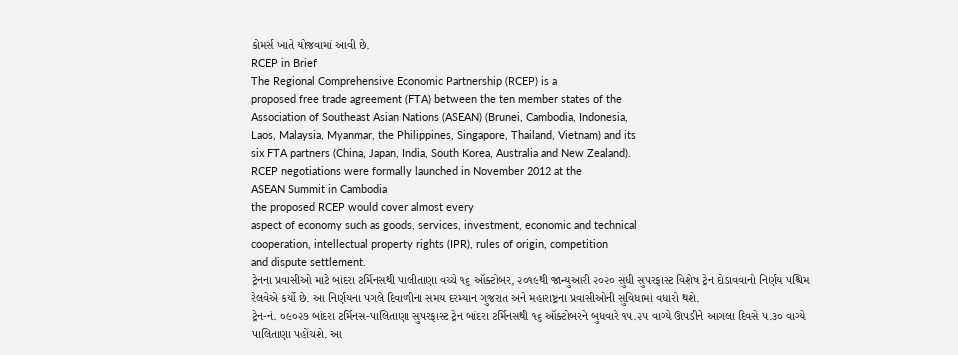કોમર્સ ખાતે યોજવામાં આવી છે.
RCEP in Brief
The Regional Comprehensive Economic Partnership (RCEP) is a
proposed free trade agreement (FTA) between the ten member states of the
Association of Southeast Asian Nations (ASEAN) (Brunei, Cambodia, Indonesia,
Laos, Malaysia, Myanmar, the Philippines, Singapore, Thailand, Vietnam) and its
six FTA partners (China, Japan, India, South Korea, Australia and New Zealand).
RCEP negotiations were formally launched in November 2012 at the
ASEAN Summit in Cambodia
the proposed RCEP would cover almost every
aspect of economy such as goods, services, investment, economic and technical
cooperation, intellectual property rights (IPR), rules of origin, competition
and dispute settlement.
ટ્રેનના પ્રવાસીઓ માટે બાંદરા ટર્મિનસથી પાલીતાણા વચ્ચે ૧૬ ઑક્ટોબર, ૨૦૧૯થી જાન્યુઆરી ૨૦૨૦ સુધી સુપરફાસ્ટ વિશેષ ટ્રેન દોડાવવાનો નિર્ણય પશ્ચિમ રેલવેએ કર્યો છે. આ નિર્ણયના પગલે દિવાળીના સમય દરમ્યાન ગુજરાત અને મહારાષ્ટ્રના પ્રવાસીઓની સુવિધામાં વધારો થશે.
ટ્રેન-નં. ૦૯૦૨૭ બાંદરા ટર્મિનસ-પાલિતાણા સુપરફાસ્ટ ટ્રેન બાંદરા ટર્મિનસથી ૧૬ ઑક્ટોબરને બુધવારે ૧૫.૨૫ વાગ્યે ઊપડીને આગલા દિવસે ૫.૩૦ વાગ્યે પાલિતાણા પહોંચશે. આ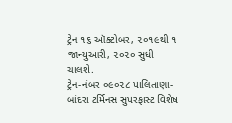ટ્રેન ૧૬ ઑક્ટોબર, ૨૦૧૯થી ૧ જાન્યુઆરી, ૨૦૨૦ સુધી ચાલશે.
ટ્રેન-નંબર ૦૯૦૨૮ પાલિતાણા-બાંદરા ટર્મિનસ સુપરફાસ્ટ વિશેષ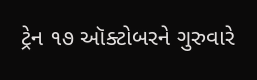ટ્રેન ૧૭ ઑક્ટોબરને ગુરુવારે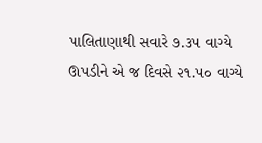પાલિતાણાથી સવારે ૭.૩૫ વાગ્યે ઊપડીને એ જ દિવસે ૨૧.૫૦ વાગ્યે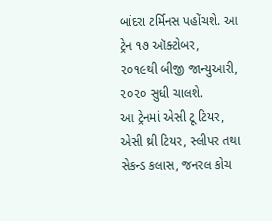બાંદરા ટર્મિનસ પહોંચશે. આ ટ્રેન ૧૭ ઑક્ટોબર, ૨૦૧૯થી બીજી જાન્યુઆરી, ૨૦૨૦ સુધી ચાલશે.
આ ટ્રેનમાં એસી ટૂ ટિયર, એસી થ્રી ટિયર, સ્લીપર તથા સેકન્ડ કલાસ, જનરલ કોચ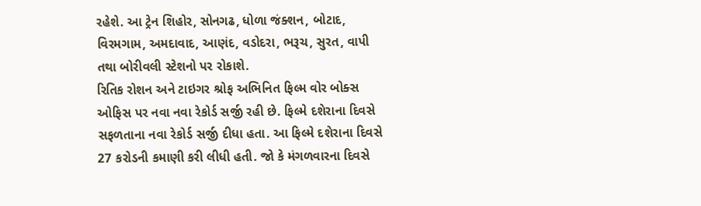રહેશે. આ ટ્રેન શિહોર, સોનગઢ, ધોળા જંક્શન, બોટાદ, વિરમગામ, અમદાવાદ, આણંદ, વડોદરા, ભરૂચ, સુરત, વાપી તથા બોરીવલી સ્ટેશનો પર રોકાશે.
રિતિક રોશન અને ટાઇગર શ્રોફ અભિનિત ફિલ્મ વોર બોક્સ ઓફિસ પર નવા નવા રેકોર્ડ સર્જી રહી છે. ફિલ્મે દશેરાના દિવસે સફળતાના નવા રેકોર્ડ સર્જી દીધા હતા. આ ફિલ્મે દશેરાના દિવસે 27 કરોડની કમાણી કરી લીધી હતી. જો કે મંગળવારના દિવસે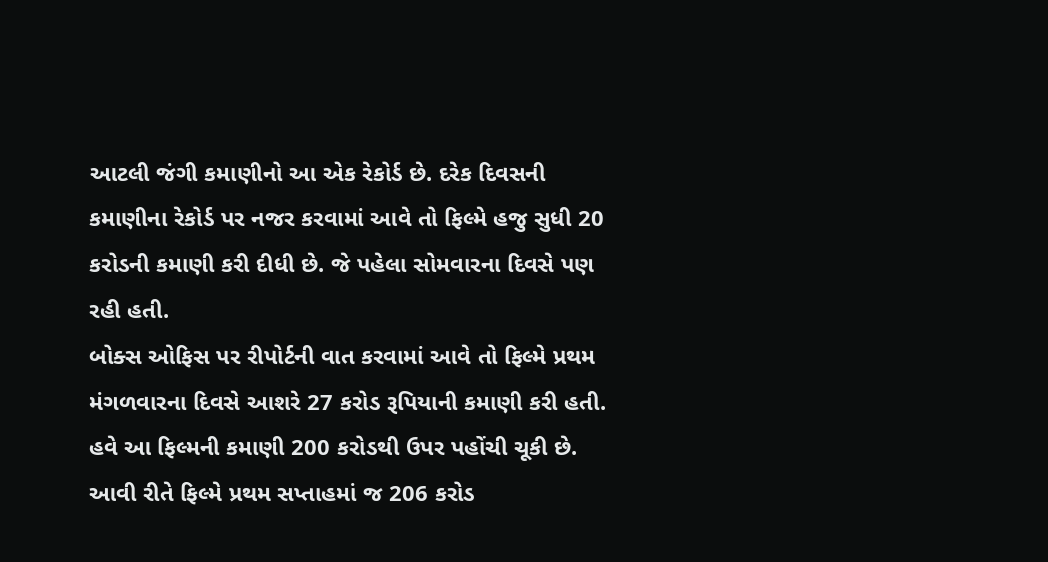આટલી જંગી કમાણીનો આ એક રેકોર્ડ છે. દરેક દિવસની કમાણીના રેકોર્ડ પર નજર કરવામાં આવે તો ફિલ્મે હજુ સુધી 20 કરોડની કમાણી કરી દીધી છે. જે પહેલા સોમવારના દિવસે પણ રહી હતી.
બોક્સ ઓફિસ પર રીપોર્ટની વાત કરવામાં આવે તો ફિલ્મે પ્રથમ મંગળવારના દિવસે આશરે 27 કરોડ રૂપિયાની કમાણી કરી હતી. હવે આ ફિલ્મની કમાણી 200 કરોડથી ઉપર પહોંચી ચૂકી છે. આવી રીતે ફિલ્મે પ્રથમ સપ્તાહમાં જ 206 કરોડ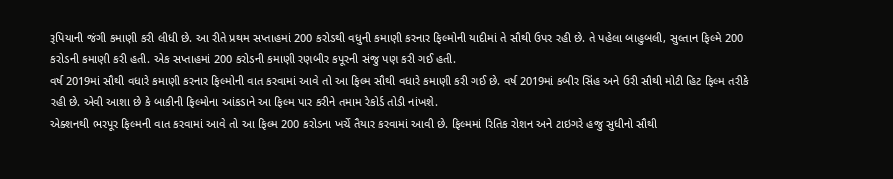રૂપિયાની જંગી કમાણી કરી લીધી છે. આ રીતે પ્રથમ સપ્તાહમાં 200 કરોડથી વધુની કમાણી કરનાર ફિલ્મોની યાદીમાં તે સૌથી ઉપર રહી છે. તે પહેલા બાહુબલી, સુલ્તાન ફિલ્મે 200 કરોડની કમાણી કરી હતી. એક સપ્તાહમાં 200 કરોડની કમાણી રણબીર કપૂરની સંજુ પણ કરી ગઈ હતી.
વર્ષ 2019માં સૌથી વધારે કમાણી કરનાર ફિલ્મોની વાત કરવામાં આવે તો આ ફિલ્મ સૌથી વધારે કમાણી કરી ગઈ છે. વર્ષ 2019માં કબીર સિંહ અને ઉરી સૌથી મોટી હિટ ફિલ્મ તરીકે રહી છે. એવી આશા છે કે બાકીની ફિલ્મોના આંકડાને આ ફિલ્મ પાર કરીને તમામ રેકોર્ડ તોડી નાંખશે.
એક્શનથી ભરપૂર ફિલ્મની વાત કરવામાં આવે તો આ ફિલ્મ 200 કરોડના ખર્ચે તૈયાર કરવામાં આવી છે. ફિલ્મમાં રિતિક રોશન અને ટાઇગરે હજુ સુધીનો સૌથી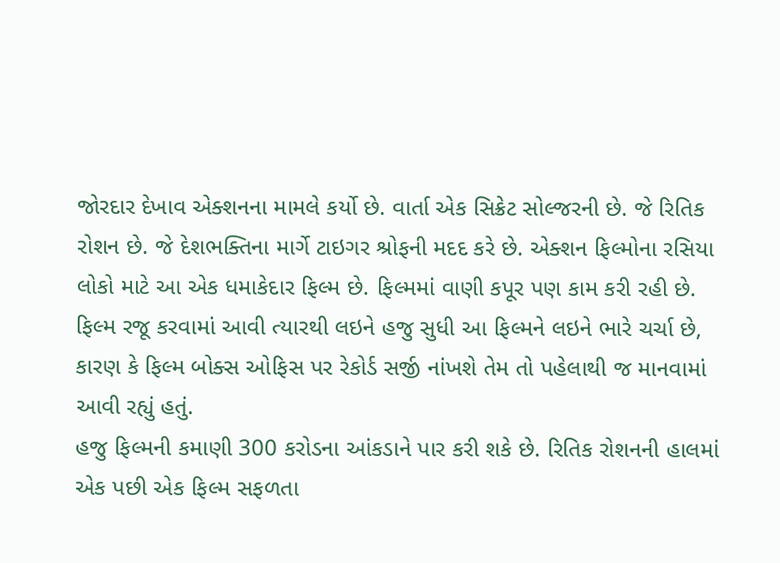જોરદાર દેખાવ એક્શનના મામલે કર્યો છે. વાર્તા એક સિક્રેટ સોલ્જરની છે. જે રિતિક રોશન છે. જે દેશભક્તિના માર્ગે ટાઇગર શ્રોફની મદદ કરે છે. એક્શન ફિલ્મોના રસિયા લોકો માટે આ એક ધમાકેદાર ફિલ્મ છે. ફિલ્મમાં વાણી કપૂર પણ કામ કરી રહી છે. ફિલ્મ રજૂ કરવામાં આવી ત્યારથી લઇને હજુ સુધી આ ફિલ્મને લઇને ભારે ચર્ચા છે, કારણ કે ફિલ્મ બોક્સ ઓફિસ પર રેકોર્ડ સર્જી નાંખશે તેમ તો પહેલાથી જ માનવામાં આવી રહ્યું હતું.
હજુ ફિલ્મની કમાણી 300 કરોડના આંકડાને પાર કરી શકે છે. રિતિક રોશનની હાલમાં એક પછી એક ફિલ્મ સફળતા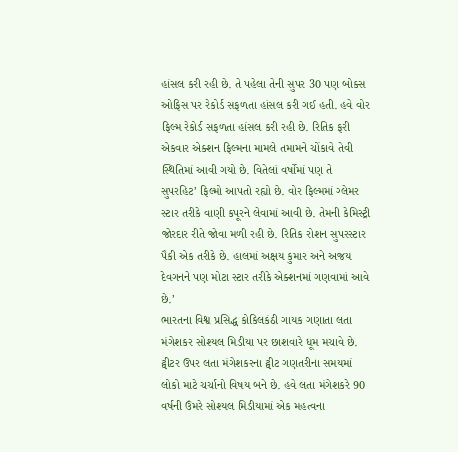હાંસલ કરી રહી છે. તે પહેલા તેની સુપર 30 પણ બોક્સ ઓફિસ પર રેકોર્ડ સફળતા હાંસલ કરી ગઈ હતી. હવે વોર ફિલ્મ રેકોર્ડ સફળતા હાંસલ કરી રહી છે. રિતિક ફરી એકવાર એક્શન ફિલ્મના મામલે તમામને ચોંકાવે તેવી સ્થિતિમાં આવી ગયો છે. વિતેલાં વર્ષોમાં પણ તે સુપરહિટ’ ફિલ્મો આપતો રહ્યો છે. વોર ફિલ્મમાં ગ્લેમર સ્ટાર તરીકે વાણી કપૂરને લેવામાં આવી છે. તેમની કેમિસ્ટ્રી જોરદાર રીતે જોવા મળી રહી છે. રિતિક રોશન સુપરસ્ટાર પૈકી એક તરીકે છે. હાલમાં અક્ષય કુમાર અને અજય દેવગનને પણ મોટા સ્ટાર તરીકે એક્શનમાં ગણવામાં આવે છે.’
ભારતના વિશ્વ પ્રસિદ્ધ કોકિલકંઠી ગાયક ગણાતા લતા મંગેશકર સોશ્યલ મિડીયા પર છાશવારે ધૂમ મચાવે છે.
ટ્વીટર ઉપર લતા મંગેશકરના ટ્વીટ ગણતરીના સમયમાં લોકો માટે ચર્ચાનો વિષય બને છે. હવે લતા મંગેશકરે 90 વર્ષની ઉંમરે સોશ્યલ મિડીયામાં એક મહત્વના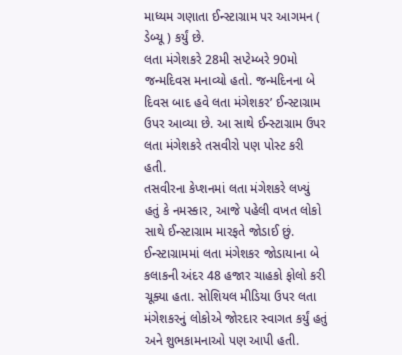માધ્યમ ગણાતા ઈન્સ્ટાગ્રામ પર આગમન ( ડેબ્યૂ ) કર્યું છે.
લતા મંગેશકરે 28મી સપ્ટેમ્બરે 90મો જન્મદિવસ મનાવ્યો હતો. જન્મદિનના બે દિવસ બાદ હવે લતા મંગેશકર’ ઈન્સ્ટાગ્રામ ઉપર આવ્યા છે. આ સાથે ઈન્સ્ટાગ્રામ ઉપર લતા મંગેશકરે તસવીરો પણ પોસ્ટ કરી હતી.
તસવીરના કેપ્શનમાં લતા મંગેશકરે લખ્યું હતું કે નમસ્કાર, આજે પહેલી વખત લોકો સાથે ઈન્સ્ટાગ્રામ મારફતે જોડાઈ છું. ઈન્સ્ટાગ્રામમાં લતા મંગેશકર જોડાયાના બે કલાકની અંદર 48 હજાર ચાહકો ફોલો કરી ચૂક્યા હતા. સોશિયલ મીડિયા ઉપર લતા મંગેશકરનું લોકોએ જોરદાર સ્વાગત કર્યું હતું અને શુભકામનાઓ પણ આપી હતી.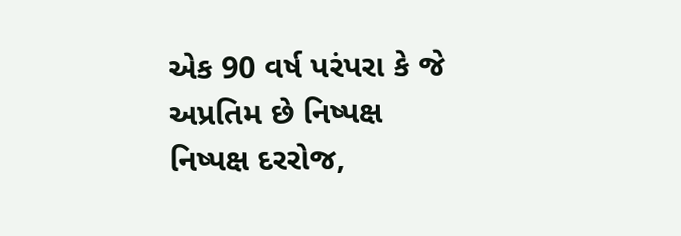એક 90 વર્ષ પરંપરા કે જે અપ્રતિમ છે નિષ્પક્ષ નિષ્પક્ષ દરરોજ,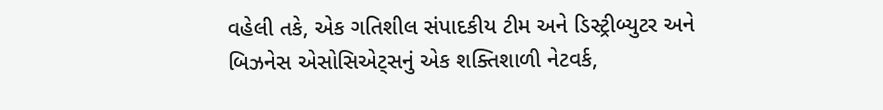વહેલી તકે, એક ગતિશીલ સંપાદકીય ટીમ અને ડિસ્ટ્રીબ્યુટર અને બિઝનેસ એસોસિએટ્સનું એક શક્તિશાળી નેટવર્ક,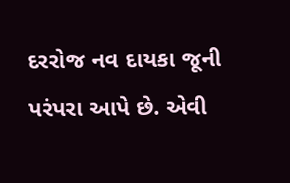દરરોજ નવ દાયકા જૂની પરંપરા આપે છે. એવી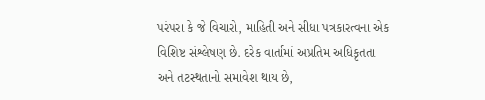પરંપરા કે જે વિચારો, માહિતી અને સીધા પત્રકારત્વના એક વિશિષ્ટ સંશ્લેષણ છે. દરેક વાર્તામાં અપ્રતિમ અધિકૃતતા અને તટસ્થતાનો સમાવેશ થાય છે,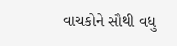વાચકોને સૌથી વધુ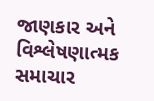જાણકાર અને વિશ્લેષણાત્મક સમાચાર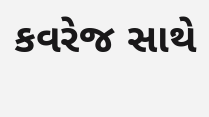કવરેજ સાથે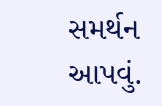સમર્થન આપવું.